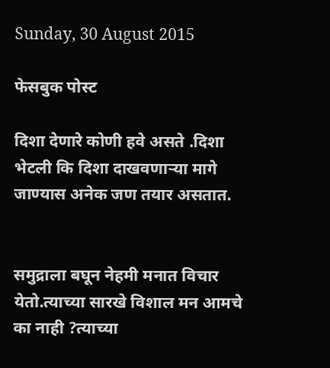Sunday, 30 August 2015

फेसबुक पोस्ट

दिशा देणारे कोणी हवे असते .दिशा भेटली कि दिशा दाखवणाऱ्या मागे जाण्यास अनेक जण तयार असतात.


समुद्राला बघून नेहमी मनात विचार येतो.त्याच्या सारखे विशाल मन आमचे का नाही ?त्याच्या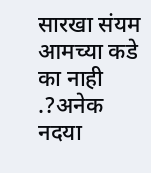सारखा संयम आमच्या कडे का नाही .?अनेक नदया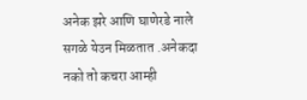अनेक झरे आणि घाणेरडे नाले सगळे येउन मिळतात .अनेकदा नको तो कचरा आम्ही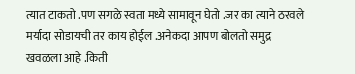त्यात टाकतो .पण सगळे स्वता मध्ये सामावून घेतो .जर का त्याने ठरवले मर्यादा सोडायची तर काय होईल .अनेकदा आपण बोलतो समुद्र खवळला आहे .किती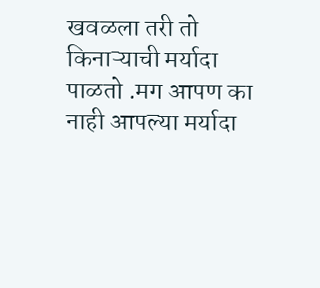खवळला तरी तो किनाऱ्याची मर्यादा पाळतो .मग आपण का नाही आपल्या मर्यादा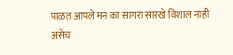पाळत आपले मन का सागरा सारखे विशाल नाही
असेच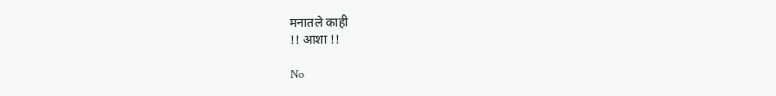मनातले काही
!! आशा !!

No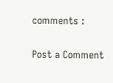comments :

Post a Comment